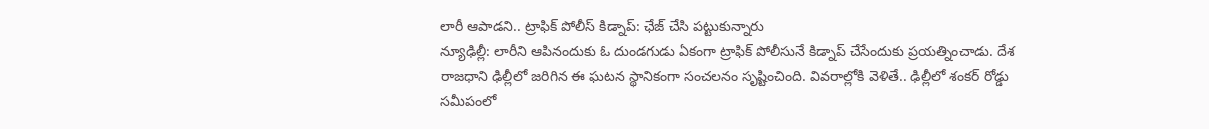లారీ ఆపాడని.. ట్రాఫిక్ పోలీస్ కిడ్నాప్: ఛేజ్ చేసి పట్టుకున్నారు
న్యూఢిల్లీ: లారీని ఆపినందుకు ఓ దుండగుడు ఏకంగా ట్రాఫిక్ పోలీసునే కిడ్నాప్ చేసేందుకు ప్రయత్నించాడు. దేశ రాజధాని ఢిల్లీలో జరిగిన ఈ ఘటన స్థానికంగా సంచలనం సృష్టించింది. వివరాల్లోకి వెళితే.. ఢిల్లీలో శంకర్ రోడ్డు సమీపంలో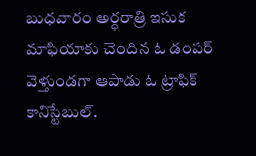బుధవారం అర్ధరాత్రి ఇసుక మాఫియాకు చెందిన ఓ డంపర్ వెళ్తుండగా ఆపాడు ఓ ట్రాఫిక్ కానిస్టేబుల్.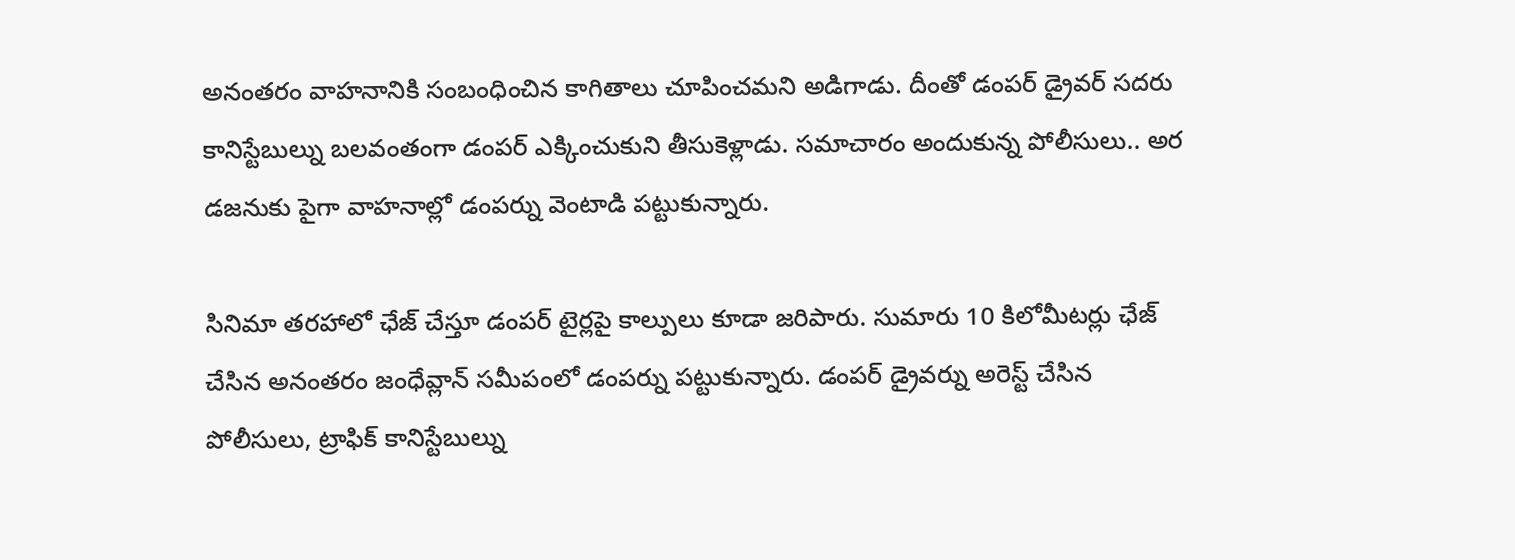అనంతరం వాహనానికి సంబంధించిన కాగితాలు చూపించమని అడిగాడు. దీంతో డంపర్ డ్రైవర్ సదరు కానిస్టేబుల్ను బలవంతంగా డంపర్ ఎక్కించుకుని తీసుకెళ్లాడు. సమాచారం అందుకున్న పోలీసులు.. అర డజనుకు పైగా వాహనాల్లో డంపర్ను వెంటాడి పట్టుకున్నారు.

సినిమా తరహాలో ఛేజ్ చేస్తూ డంపర్ టైర్లపై కాల్పులు కూడా జరిపారు. సుమారు 10 కిలోమీటర్లు ఛేజ్ చేసిన అనంతరం జంధేవ్లాన్ సమీపంలో డంపర్ను పట్టుకున్నారు. డంపర్ డ్రైవర్ను అరెస్ట్ చేసిన పోలీసులు, ట్రాఫిక్ కానిస్టేబుల్ను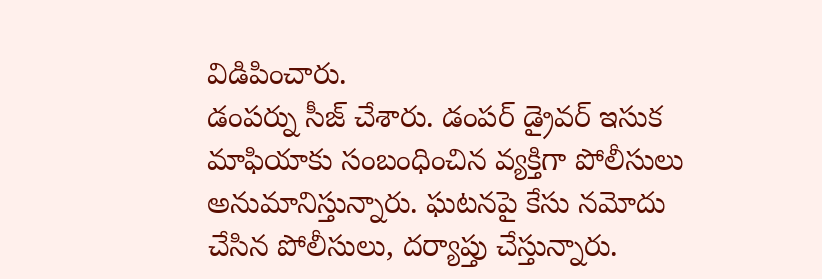విడిపించారు.
డంపర్ను సీజ్ చేశారు. డంపర్ డ్రైవర్ ఇసుక మాఫియాకు సంబంధించిన వ్యక్తిగా పోలీసులు అనుమానిస్తున్నారు. ఘటనపై కేసు నమోదు చేసిన పోలీసులు, దర్యాప్తు చేస్తున్నారు.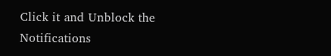Click it and Unblock the Notifications